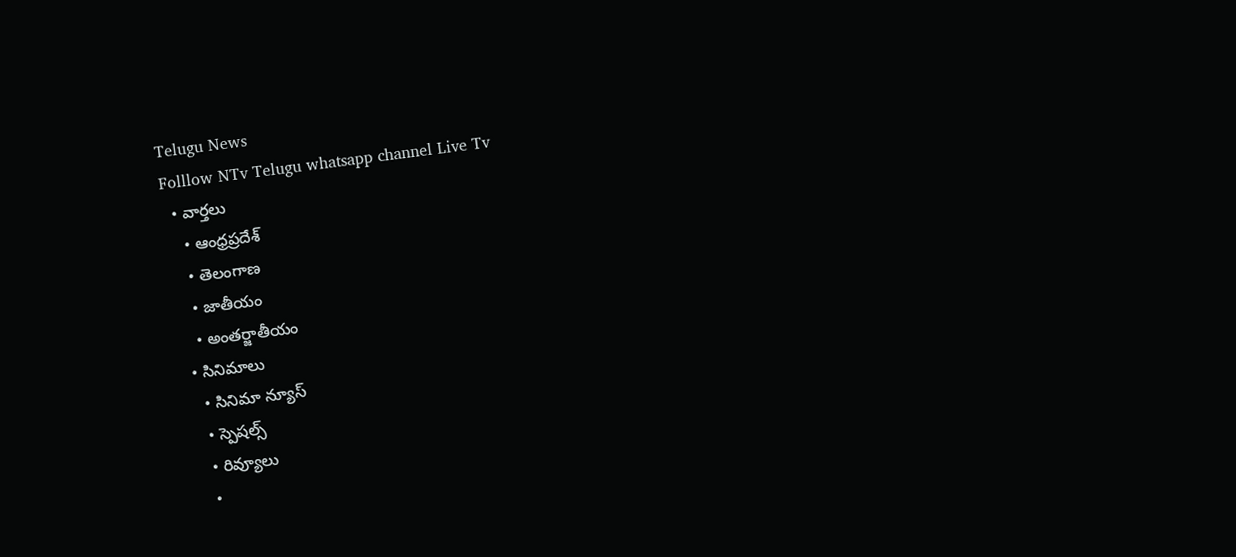Telugu News
Folllow NTv Telugu whatsapp channel Live Tv
  • వార్తలు
    • ఆంధ్రప్రదేశ్
    • తెలంగాణ
    • జాతీయం
    • అంతర్జాతీయం
  • సినిమాలు
    • సినిమా న్యూస్
    • స్పెషల్స్
    • రివ్యూలు
    •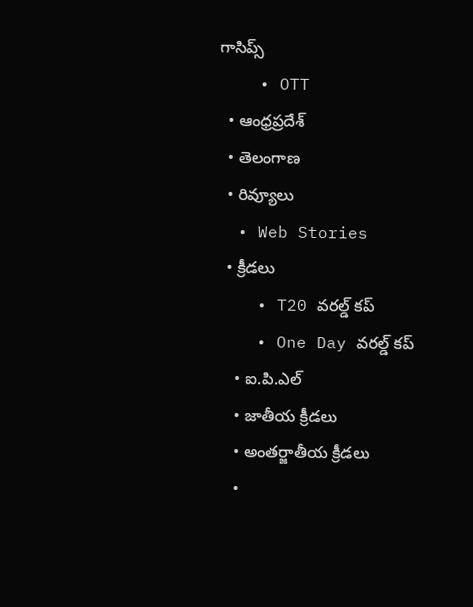గాసిప్స్
    • OTT
  • ఆంధ్రప్రదేశ్
  • తెలంగాణ
  • రివ్యూలు
  • Web Stories
  • క్రీడలు
    • T20 వరల్డ్ కప్
    • One Day వరల్డ్ కప్
    • ఐ.పి.ఎల్
    • జాతీయ క్రీడలు
    • అంతర్జాతీయ క్రీడలు
    •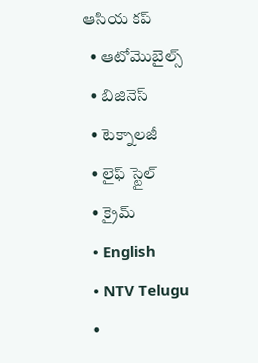ఆసియ కప్
  • ఆటోమొబైల్స్
  • బిజినెస్‌
  • టెక్నాలజీ
  • లైఫ్ స్టైల్
  • క్రైమ్
  • English
  • NTV Telugu
  •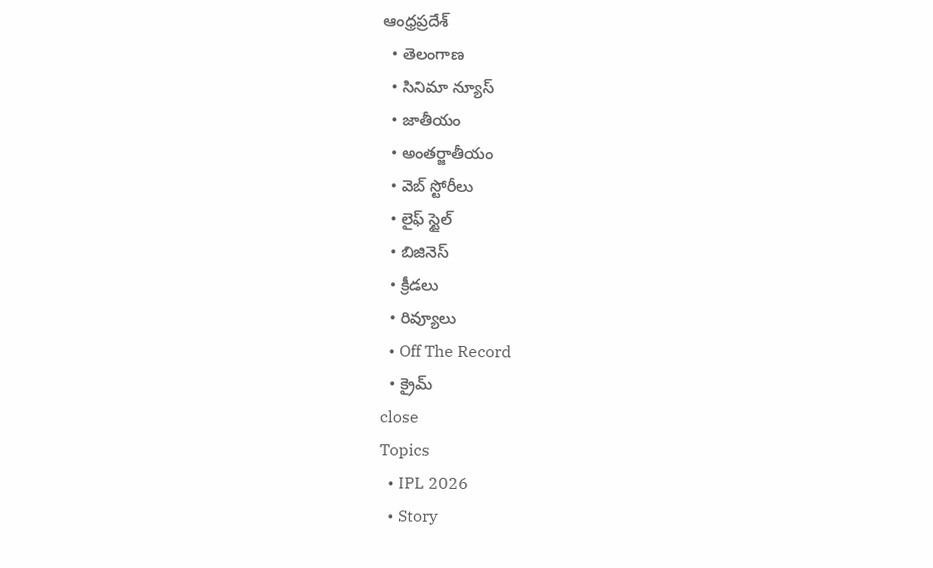ఆంధ్రప్రదేశ్
  • తెలంగాణ
  • సినిమా న్యూస్
  • జాతీయం
  • అంతర్జాతీయం
  • వెబ్ స్టోరీలు
  • లైఫ్ స్టైల్
  • బిజినెస్‌
  • క్రీడలు
  • రివ్యూలు
  • Off The Record
  • క్రైమ్
close
Topics
  • IPL 2026
  • Story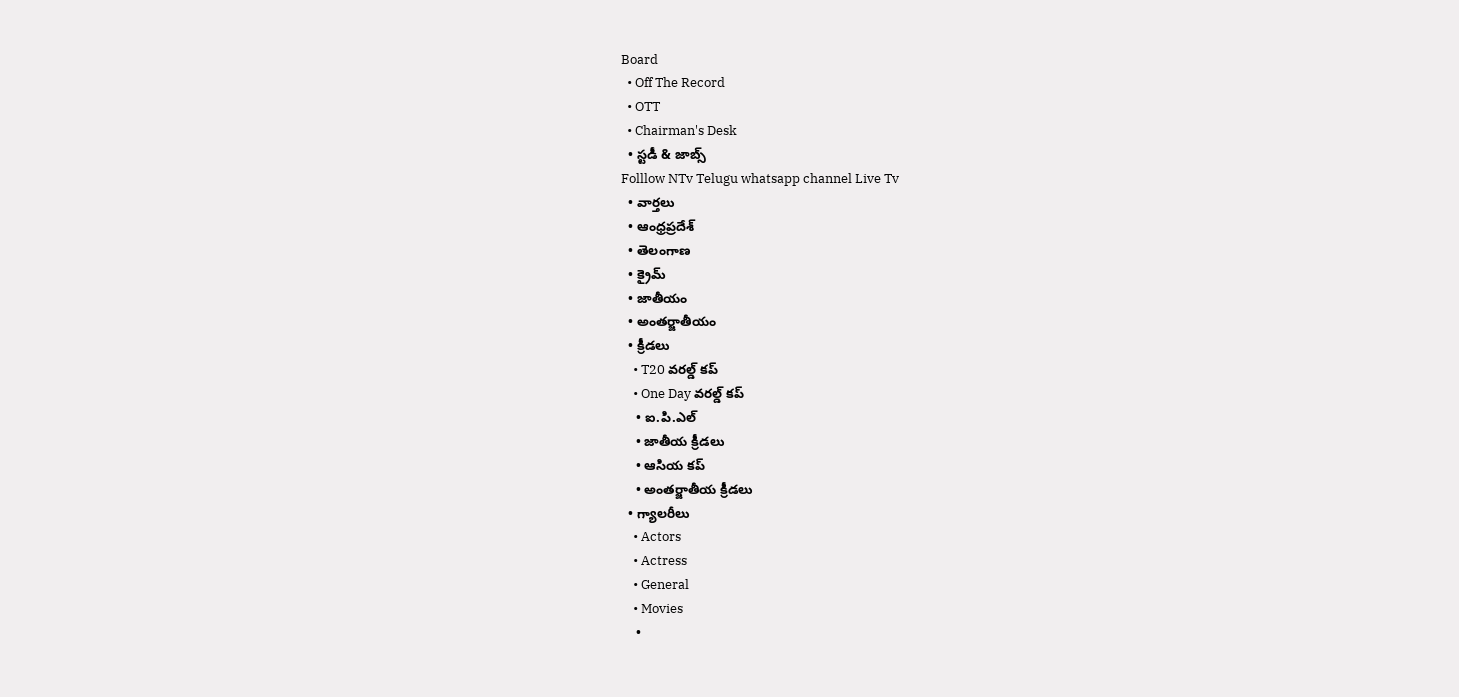Board
  • Off The Record
  • OTT
  • Chairman's Desk
  • స్టడీ & జాబ్స్
Folllow NTv Telugu whatsapp channel Live Tv
  • వార్తలు
  • ఆంధ్రప్రదేశ్
  • తెలంగాణ
  • క్రైమ్
  • జాతీయం
  • అంతర్జాతీయం
  • క్రీడలు
    • T20 వరల్డ్ కప్
    • One Day వరల్డ్ కప్
    • ఐ.పి.ఎల్
    • జాతీయ క్రీడలు
    • ఆసియ కప్
    • అంతర్జాతీయ క్రీడలు
  • గ్యాలరీలు
    • Actors
    • Actress
    • General
    • Movies
    •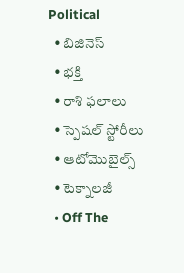Political
  • బిజినెస్‌
  • భక్తి
  • రాశి ఫలాలు
  • స్పెషల్‌ స్టోరీలు
  • ఆటోమొబైల్స్
  • టెక్నాలజీ
  • Off The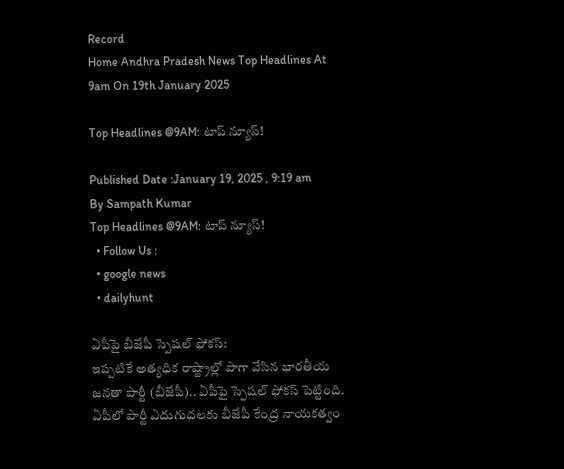Record
Home Andhra Pradesh News Top Headlines At 9am On 19th January 2025

Top Headlines @9AM: టాప్‌ న్యూస్‌!

Published Date :January 19, 2025 , 9:19 am
By Sampath Kumar
Top Headlines @9AM: టాప్‌ న్యూస్‌!
  • Follow Us :
  • google news
  • dailyhunt

ఏపీపై బీజేపీ స్పెషల్ ఫోకస్:
ఇప్పటికే అత్యధిక రాష్ట్రాల్లో పాగా వేసిన భారతీయ జనతా పార్టీ (బీజేపీ).. ఏపీపై స్పెషల్ ఫోకస్ పెట్టింది. ఏపీలో పార్టీ ఎదుగుదలకు బీజేపీ కేంద్ర నాయకత్వం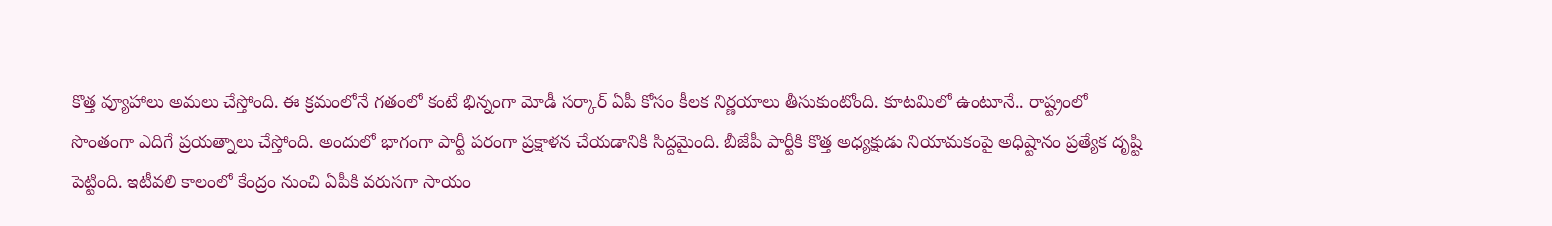కొత్త వ్యూహాలు అమలు చేస్తోంది. ఈ క్రమంలోనే గతంలో కంటే భిన్నంగా మోడీ సర్కార్ ఏపీ కోసం కీలక నిర్ణయాలు తీసుకుంటోంది. కూటమిలో ఉంటూనే.. రాష్ట్రంలో సొంతంగా ఎదిగే ప్రయత్నాలు చేస్తోంది. అందులో భాగంగా పార్టీ పరంగా ప్రక్షాళన చేయడానికి సిద్దమైంది. బీజేపీ పార్టీకి కొత్త అధ్యక్షుడు నియామకంపై అధిష్టానం ప్రత్యేక దృష్టి పెట్టింది. ఇటీవలి కాలంలో కేంద్రం నుంచి ఏపీకి వరుసగా సాయం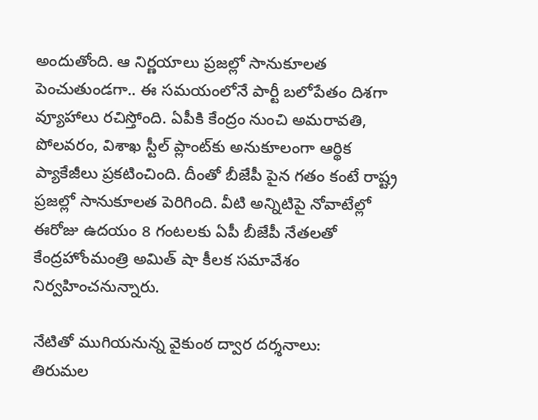అందుతోంది. ఆ నిర్ణయాలు ప్రజల్లో సానుకూలత పెంచుతుండగా.. ఈ సమయంలోనే పార్టీ బలోపేతం దిశగా వ్యూహాలు రచిస్తోంది. ఏపీకి కేంద్రం నుంచి అమరావతి, పోలవరం, విశాఖ స్టీల్ ప్లాంట్‌కు అనుకూలంగా ఆర్థిక ప్యాకేజీలు ప్రకటించింది. దీంతో బీజేపీ పైన గతం కంటే రాష్ట్ర ప్రజల్లో సానుకూలత పెరిగింది. వీటి అన్నిటిపై నోవాటేల్లో ఈరోజు ఉదయం 8 గంటలకు ఏపీ బీజేపీ నేతలతో కేంద్రహోంమంత్రి అమిత్ షా కీలక సమావేశం నిర్వహించనున్నారు.

నేటితో ముగియనున్న వైకుంఠ ద్వార దర్శనాలు:
తిరుమల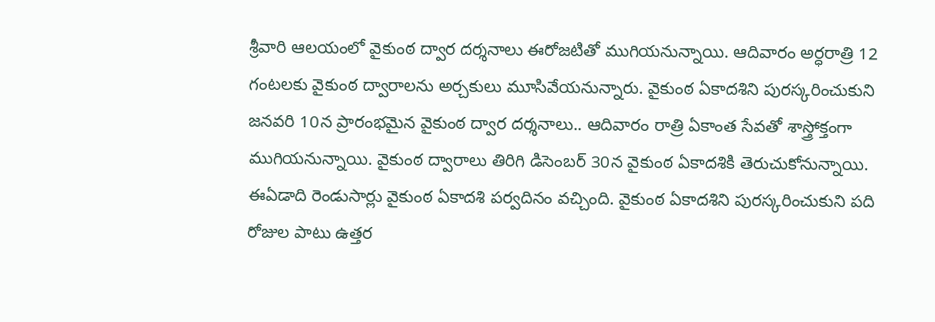శ్రీవారి ఆలయంలో వైకుంఠ ద్వార దర్శనాలు ఈరోజటితో ముగియనున్నాయి. ఆదివారం అర్ధరాత్రి 12 గంటలకు వైకుంఠ ద్వారాలను అర్చకులు మూసివేయనున్నారు. వైకుంఠ ఏకాదశిని పురస్కరించుకుని జనవరి 10న ప్రారంభమైన వైకుంఠ ద్వార దర్శనాలు.. ఆదివారం రాత్రి ఏకాంత సేవతో శాస్త్రోక్తంగా ముగియనున్నాయి. వైకుంఠ ద్వారాలు తిరిగి డిసెంబర్ 30న వైకుంఠ ఏకాదశికి తెరుచుకోనున్నాయి. ఈఏడాది రెండుసార్లు వైకుంఠ ఏకాదశి పర్వదినం వచ్చింది. వైకుంఠ ఏకాదశిని పురస్కరించుకుని పది రోజుల పాటు ఉత్తర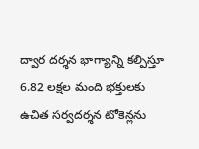ద్వార దర్శన భాగ్యాన్ని కల్పిస్తూ 6.82 లక్షల మంది భక్తులకు ఉచిత సర్వదర్శన టోకెన్లను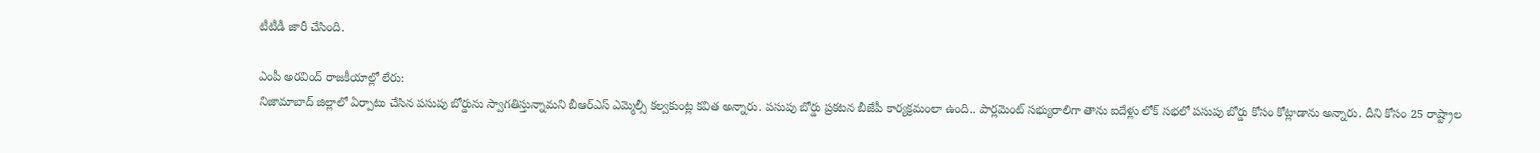టీటీడీ జారీ చేసింది.

ఎంపీ అరవింద్ రాజకీయాల్లో లేరు:
నిజామాబాద్ జిల్లాలో ఏర్పాటు చేసిన పసుపు బోర్డును స్వాగతిస్తున్నామని బీఆర్ఎస్ ఎమ్మెల్సీ కల్వకుంట్ల కవిత అన్నారు. పసుపు బోర్డు ప్రకటన బీజేపీ కార్యక్రమంలా ఉంది.. పార్లమెంట్ సభ్యురాలిగా తాను ఐదేళ్లు లోక్ సభలో పసుపు బోర్డు కోసం కోట్లాడాను అన్నారు. దీని కోసం 25 రాష్ట్రాల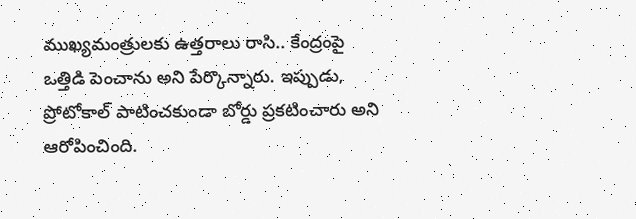ముఖ్యమంత్రులకు ఉత్తరాలు రాసి.. కేంద్రంపై ఒత్తిడి పెంచాను అని పేర్కొన్నారు. ఇప్పుడు, ప్రోటోకాల్ పాటించకుండా బోర్డు ప్రకటించారు అని ఆరోపించింది.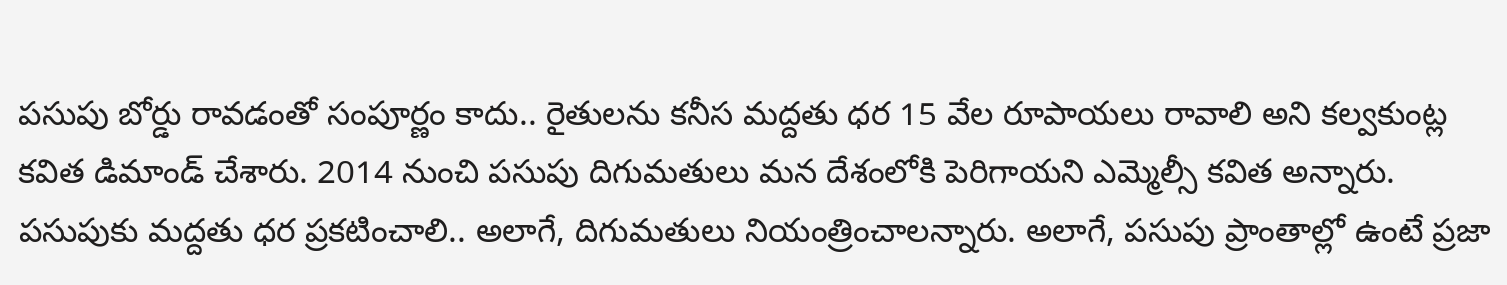పసుపు బోర్డు రావడంతో సంపూర్ణం కాదు.. రైతులను కనీస మద్దతు ధర 15 వేల రూపాయలు రావాలి అని కల్వకుంట్ల కవిత డిమాండ్ చేశారు. 2014 నుంచి పసుపు దిగుమతులు మన దేశంలోకి పెరిగాయని ఎమ్మెల్సీ కవిత అన్నారు. పసుపుకు మద్దతు ధర ప్రకటించాలి.. అలాగే, దిగుమతులు నియంత్రించాలన్నారు. అలాగే, పసుపు ప్రాంతాల్లో ఉంటే ప్రజా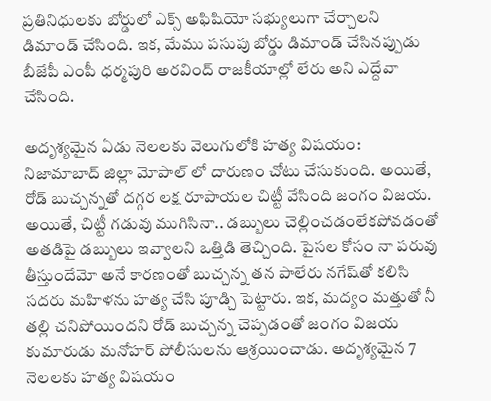ప్రతినిధులకు బోర్డులో ఎక్స్ అఫిషియో సభ్యులుగా చేర్చాలని డిమాండ్ చేసింది. ఇక, మేము పసుపు బోర్డు డిమాండ్ చేసినప్పుడు బీజేపీ ఎంపీ ధర్మపురి అరవింద్ రాజకీయాల్లో లేరు అని ఎద్దేవా చేసింది.

అదృశ్యమైన ఏడు నెలలకు వెలుగులోకి హత్య విషయం:
నిజామాబాద్ జిల్లా మోపాల్ లో దారుణం చోటు చేసుకుంది. అయితే, రోడ్‌ బుచ్చన్నతో దగ్గర లక్ష రూపాయల చిట్టీ వేసింది జంగం విజయ. అయితే, చిట్టీ గడువు ముగిసినా.. డబ్బులు చెల్లించడంలేకపోవడంతో అతడిపై డబ్బులు ఇవ్వాలని ఒత్తిడి తెచ్చింది. పైసల కోసం నా పరువు తీస్తుందేమో అనే కారణంతో బుచ్చన్న తన పాలేరు నగేష్‌తో కలిసి సదరు మహిళను హత్య చేసి పూడ్చి పెట్టారు. ఇక, మద్యం మత్తుతో నీ తల్లి చనిపోయిందని రోడ్ బుచ్చన్న చెప్పడంతో జంగం విజయ కుమారుడు మనోహర్ పోలీసులను ఆశ్రయించాడు. అదృశ్యమైన 7 నెలలకు హత్య విషయం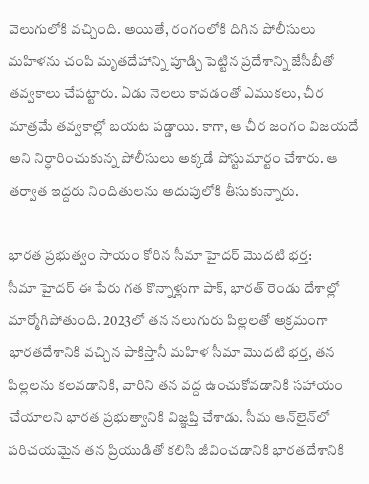వెలుగులోకి వచ్చింది. అయితే, రంగంలోకి దిగిన పోలీసులు మహిళను చంపి మృతదేహాన్ని పూడ్చి పెట్టిన ప్రదేశాన్ని జేసీబీతో తవ్వకాలు చేపట్టారు. ఏడు నెలలు కావడంతో ఎముకలు, చీర మాత్రమే తవ్వకాల్లో బయట పడ్డాయి. కాగా, ఆ చీర జంగం విజయదే అని నిర్ధారించుకున్న పోలీసులు అక్కడే పోస్టుమార్టం చేశారు. ఆ తర్వాత ఇద్దరు నిందితులను అదుపులోకి తీసుకున్నారు.

భారత ప్రభుత్వం సాయం కోరిన సీమా హైదర్ మొదటి భర్త:
సీమా హైదర్ ఈ పేరు గత కొన్నాళ్లుగా పాక్, భారత్ రెండు దేశాల్లో మార్మోగిపోతుంది. 2023లో తన నలుగురు పిల్లలతో అక్రమంగా భారతదేశానికి వచ్చిన పాకిస్తానీ మహిళ సీమా మొదటి భర్త, తన పిల్లలను కలవడానికి, వారిని తన వద్ద ఉంచుకోవడానికి సహాయం చేయాలని భారత ప్రభుత్వానికి విజ్ఞప్తి చేశాడు. సీమ ఆన్‌లైన్‌లో పరిచయమైన తన ప్రియుడితో కలిసి జీవించడానికి భారతదేశానికి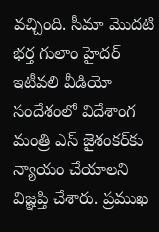వచ్చింది. సీమా మొదటి భర్త గులాం హైదర్ ఇటీవలి వీడియో సందేశంలో విదేశాంగ మంత్రి ఎస్ జైశంకర్‌కు న్యాయం చేయాలని విజ్ఞప్తి చేశారు. ప్రముఖ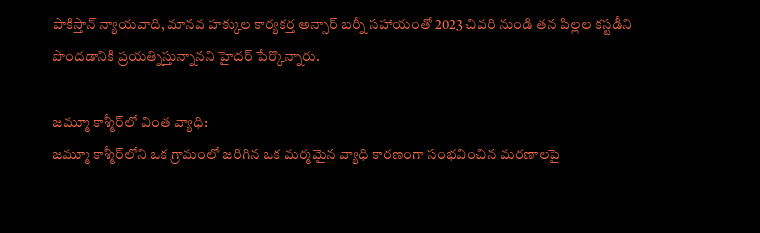పాకిస్తాన్ న్యాయవాది, మానవ హక్కుల కార్యకర్త అన్సార్ బర్నీ సహాయంతో 2023 చివరి నుండి తన పిల్లల కస్టడీని పొందడానికి ప్రయత్నిస్తున్నానని హైదర్ పేర్కొన్నారు.

జమ్మూ కాశ్మీర్‌లో వింత వ్యాధి:
జమ్మూ కాశ్మీర్‌లోని ఒక గ్రామంలో జరిగిన ఒక మర్మమైన వ్యాధి కారణంగా సంభవించిన మరణాలపై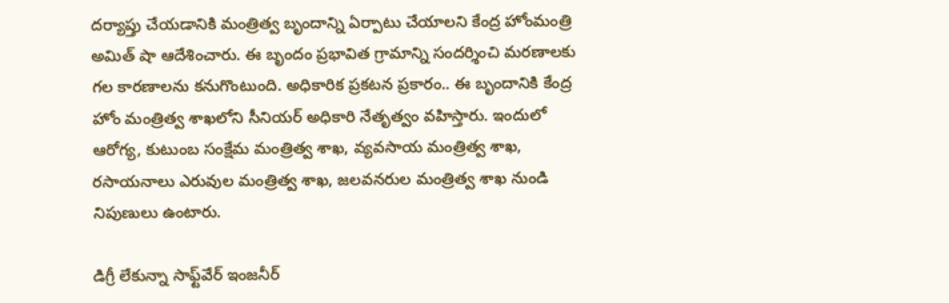దర్యాప్తు చేయడానికి మంత్రిత్వ బృందాన్ని ఏర్పాటు చేయాలని కేంద్ర హోంమంత్రి అమిత్ షా ఆదేశించారు. ఈ బృందం ప్రభావిత గ్రామాన్ని సందర్శించి మరణాలకు గల కారణాలను కనుగొంటుంది. అధికారిక ప్రకటన ప్రకారం.. ఈ బృందానికి కేంద్ర హోం మంత్రిత్వ శాఖలోని సీనియర్ అధికారి నేతృత్వం వహిస్తారు. ఇందులో ఆరోగ్య, కుటుంబ సంక్షేమ మంత్రిత్వ శాఖ, వ్యవసాయ మంత్రిత్వ శాఖ, రసాయనాలు ఎరువుల మంత్రిత్వ శాఖ, జలవనరుల మంత్రిత్వ శాఖ నుండి నిపుణులు ఉంటారు.

డిగ్రీ లేకున్నా సాఫ్ట్‌వేర్ ఇంజనీర్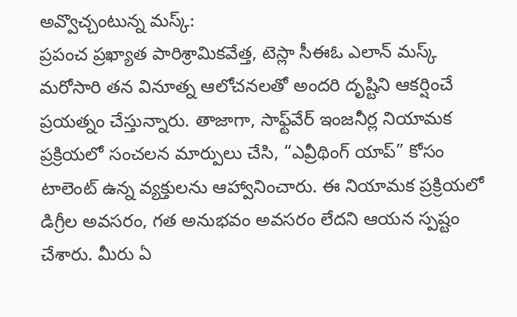అవ్వొచ్చంటున్న మస్క్:
ప్రపంచ ప్రఖ్యాత పారిశ్రామికవేత్త, టెస్లా సీఈఓ ఎలాన్ మస్క్ మరోసారి తన వినూత్న ఆలోచనలతో అందరి దృష్టిని ఆకర్షించే ప్రయత్నం చేస్తున్నారు. తాజాగా, సాఫ్ట్‌వేర్ ఇంజనీర్ల నియామక ప్రక్రియలో సంచలన మార్పులు చేసి, “ఎవ్రీథింగ్ యాప్” కోసం టాలెంట్ ఉన్న వ్యక్తులను ఆహ్వానించారు. ఈ నియామక ప్రక్రియలో డిగ్రీల అవసరం, గత అనుభవం అవసరం లేదని ఆయన స్పష్టం చేశారు. మీరు ఏ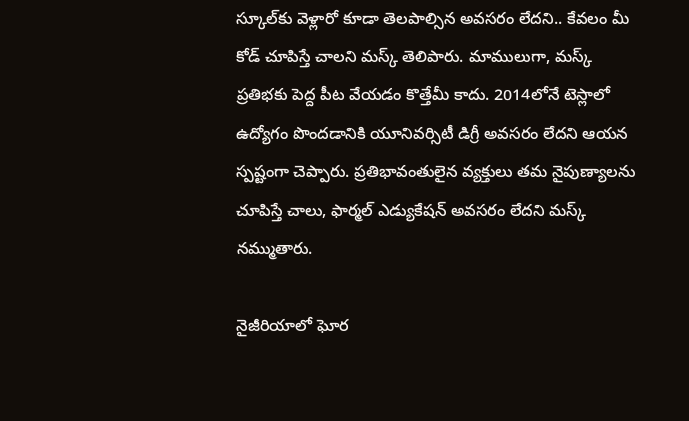స్కూల్‌కు వెళ్లారో కూడా తెలపాల్సిన అవసరం లేదని.. కేవలం మీ కోడ్ చూపిస్తే చాలని మస్క్ తెలిపారు. మాములుగా, మస్క్ ప్రతిభకు పెద్ద పీట వేయడం కొత్తేమీ కాదు. 2014లోనే టెస్లాలో ఉద్యోగం పొందడానికి యూనివర్సిటీ డిగ్రీ అవసరం లేదని ఆయన స్పష్టంగా చెప్పారు. ప్రతిభావంతులైన వ్యక్తులు తమ నైపుణ్యాలను చూపిస్తే చాలు, ఫార్మల్ ఎడ్యుకేషన్ అవసరం లేదని మస్క్ నమ్ముతారు.

నైజీరియాలో ఘోర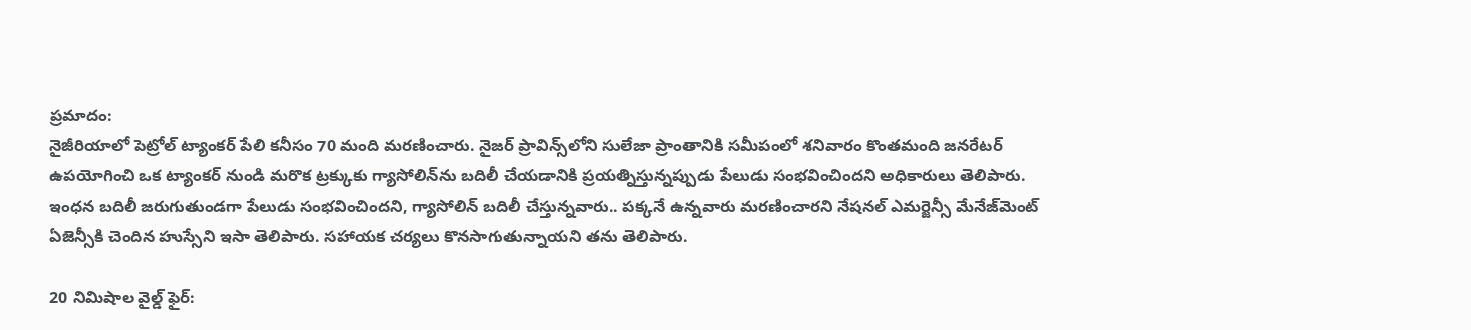ప్రమాదం:
నైజీరియాలో పెట్రోల్ ట్యాంకర్ పేలి కనీసం 70 మంది మరణించారు. నైజర్ ప్రావిన్స్‌లోని సులేజా ప్రాంతానికి సమీపంలో శనివారం కొంతమంది జనరేటర్ ఉపయోగించి ఒక ట్యాంకర్ నుండి మరొక ట్రక్కుకు గ్యాసోలిన్‌ను బదిలీ చేయడానికి ప్రయత్నిస్తున్నప్పుడు పేలుడు సంభవించిందని అధికారులు తెలిపారు. ఇంధన బదిలీ జరుగుతుండగా పేలుడు సంభవించిందని, గ్యాసోలిన్ బదిలీ చేస్తున్నవారు.. పక్కనే ఉన్నవారు మరణించారని నేషనల్ ఎమర్జెన్సీ మేనేజ్‌మెంట్ ఏజెన్సీకి చెందిన హుస్సేని ఇసా తెలిపారు. సహాయక చర్యలు కొనసాగుతున్నాయని తను తెలిపారు.

20 నిమిషాల వైల్డ్ ఫైర్: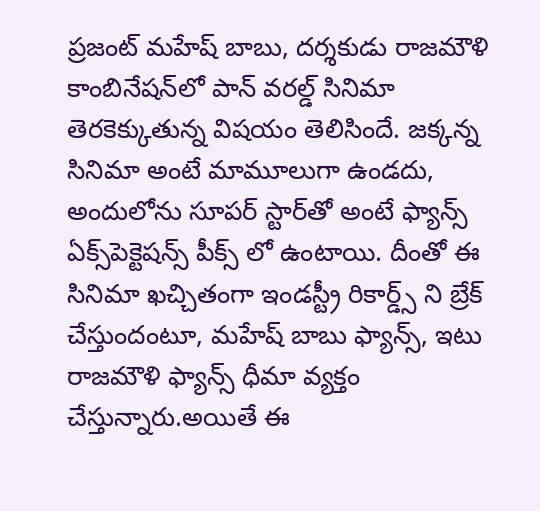ప్రజంట్ మహేష్ బాబు, దర్శకుడు రాజమౌళి కాంబినేషన్‌లో పాన్ వరల్డ్ సినిమా తెరకెక్కుతున్న విషయం తెలిసిందే. జక్కన్న సినిమా అంటే మామూలుగా ఉండదు, అందులోను సూపర్ స్టార్‌తో అంటే ఫ్యాన్స్ ఏక్స్‌పెక్టెషన్స్ పీక్స్ లో ఉంటాయి. దీంతో ఈ సినిమా ఖచ్చితంగా ఇండస్ట్రీ రికార్డ్స్ ని బ్రేక్ చేస్తుందంటూ, మహేష్ బాబు ఫ్యాన్స్, ఇటు రాజమౌళి ఫ్యాన్స్ ధీమా వ్యక్తం చేస్తున్నారు.అయితే ఈ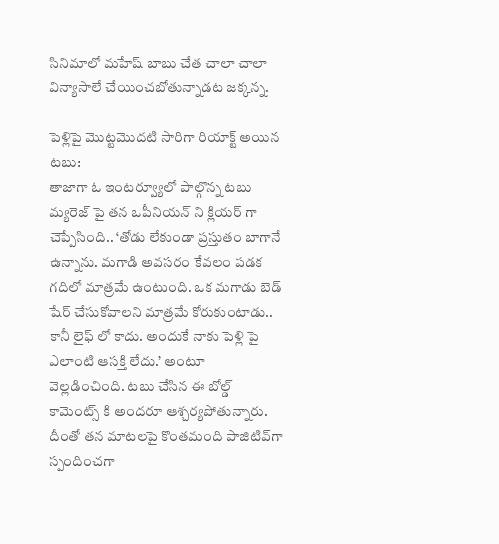సినిమాలో మహేష్ బాబు చేత చాలా చాలా విన్యాసాలే చేయించబోతున్నాడట జక్కన్న.

పెళ్లిపై మొట్టమొదటి సారిగా రియాక్ట్ అయిన టబు:
తాజాగా ఓ ఇంటర్వ్యూలో పాల్గొన్న టబు మ్యరెజ్ పై తన ఒపీనియన్ ని క్లియర్ గా చెప్పేసింది.. ‘తోడు లేకుండా ప్రస్తుతం బాగానే ఉన్నాను. మగాడి అవసరం కేవలం పడక గదిలో మాత్రమే ఉంటుంది. ఒక మగాడు బెడ్ షేర్ చేసుకోవాలని మాత్రమే కోరుకుంటాడు.. కానీ లైఫ్ లో కాదు. అందుకే నాకు పెళ్లి పై ఎలాంటి ఆసక్తి లేదు.’ అంటూ వెల్లడించింది. టబు చేసిన ఈ బోల్డ్ కామెంట్స్ కి అందరూ ఆశ్చర్యపోతున్నారు. దీంతో తన మాటలపై కొంతమంది పాజిటివ్‌గా స్పందించగా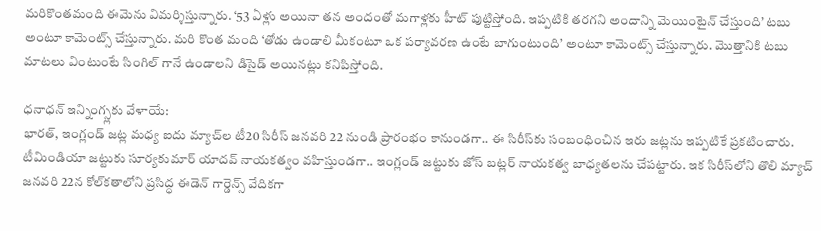మరికొంతమంది ఈమెను విమర్శిస్తున్నారు. ‘53 ఏళ్లు అయినా తన అందంతో మగాళ్లకు హీట్ పుట్టిస్తోంది. ఇప్పటికి తరగని అందాన్ని మెయింటైన్ చేస్తుంది’ టబు అంటూ కామెంట్స్ చేస్తున్నారు. మరి కొంత మంది ‘తోడు ఉండాలి మీకంటూ ఒక పర్యావరణ ఉంటే బాగుంటుంది’ అంటూ కామెంట్స్ చేస్తున్నారు. మొత్తానికి టబు మాటలు వింటుంటే సింగిల్ గానే ఉండాలని డిసైడ్ అయినట్లు కనిపిస్తోంది.

ధనాధన్ ఇన్నింగ్స్లకు వేళాయే:
భారత్, ఇంగ్లండ్ జట్ల మధ్య ఐదు మ్యాచ్‌ల టీ20 సిరీస్ జనవరి 22 నుండి ప్రారంభం కానుండగా.. ఈ సిరీస్‌కు సంబంధించిన ఇరు జట్లను ఇప్పటికే ప్రకటించారు. టీమిండియా జట్టుకు సూర్యకుమార్ యాదవ్ నాయకత్వం వహిస్తుండగా.. ఇంగ్లండ్ జట్టుకు జోస్ బట్లర్ నాయకత్వ బాధ్యతలను చేపట్టారు. ఇక సిరీస్‌లోని తొలి మ్యాచ్ జనవరి 22న కోల్‌కతాలోని ప్రసిద్ధ ఈడెన్ గార్డెన్స్ వేదికగా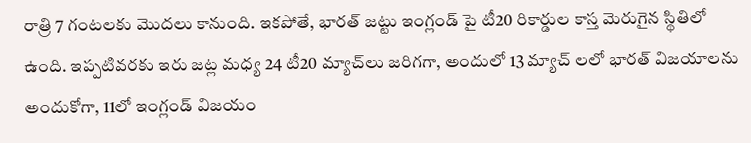రాత్రి 7 గంటలకు మొదలు కానుంది. ఇకపోతే, భారత్ జట్టు ఇంగ్లండ్ పై టీ20 రికార్డుల కాస్త మెరుగైన స్థితిలో ఉంది. ఇప్పటివరకు ఇరు జట్ల మధ్య 24 టీ20 మ్యాచ్‌లు జరిగగా, అందులో 13 మ్యాచ్ లలో భారత్ విజయాలను అందుకోగా, 11లో ఇంగ్లండ్ విజయం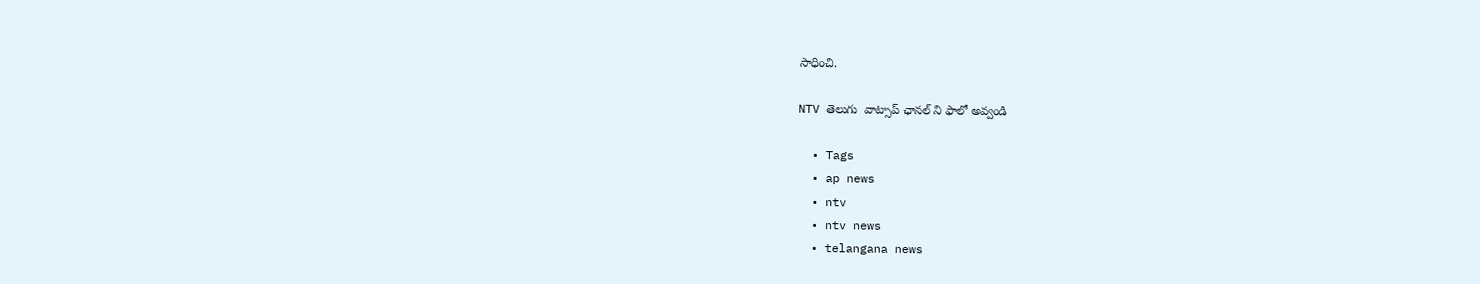సాధించి.

NTV తెలుగు  వాట్సాప్ ఛానల్ ని ఫాలో అవ్వండి

  • Tags
  • ap news
  • ntv
  • ntv news
  • telangana news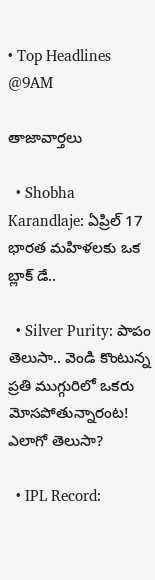• Top Headlines @9AM

తాజావార్తలు

  • Shobha Karandlaje: ఏప్రిల్ 17 భారత మహిళలకు ఒక బ్లాక్ డే..

  • Silver Purity: పాపం తెలుసా.. వెండి కొంటున్న ప్రతి ముగ్గురిలో ఒకరు మోసపోతున్నారంట! ఎలాగో తెలుసా?

  • IPL Record: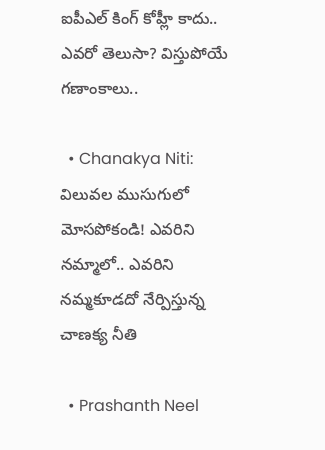ఐపీఎల్ కింగ్ కోహ్లీ కాదు.. ఎవరో తెలుసా? విస్తుపోయే గణాంకాలు..

  • Chanakya Niti: విలువల ముసుగులో మోసపోకండి! ఎవరిని నమ్మాలో.. ఎవరిని నమ్మకూడదో నేర్పిస్తున్న చాణక్య నీతి

  • Prashanth Neel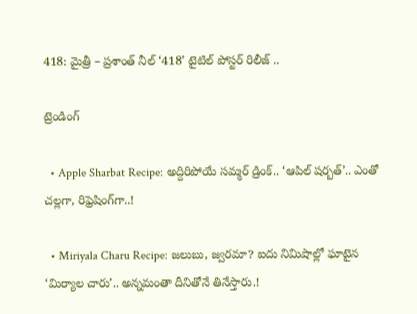418: మైత్రీ – ప్రశాంత్ నీల్ ‘418’ టైటిల్ పోస్టర్ రిలీజ్ ..

ట్రెండింగ్‌

  • Apple Sharbat Recipe: అద్దిరిపోయే సమ్మర్ డ్రింక్.. ‘ఆపిల్ షర్బత్’.. ఎంతో చల్లగా, రిఫ్రెషింగ్‌గా..!

  • Miriyala Charu Recipe: జలుబు, జ్వరమా? ఐదు నిమిషాల్లో ఘాటైన ‘మిర్యాల చారు’.. అన్నమంతా దీనితోనే తినేస్తారు.!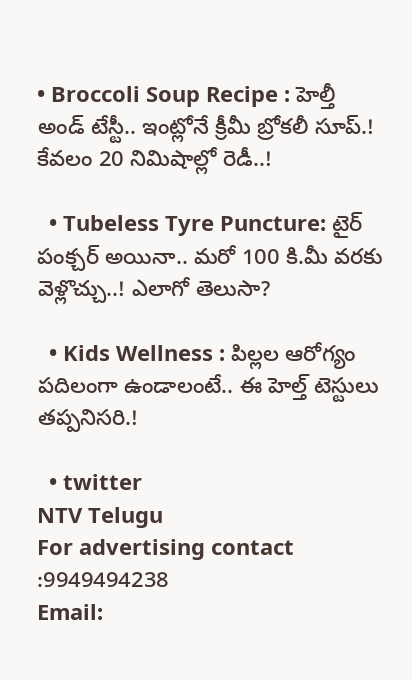• Broccoli Soup Recipe : హెల్తీ అండ్ టేస్టీ.. ఇంట్లోనే క్రీమీ బ్రోకలీ సూప్.! కేవలం 20 నిమిషాల్లో రెడీ..!

  • Tubeless Tyre Puncture: టైర్ పంక్చర్ అయినా.. మరో 100 కి.మీ వరకు వెళ్లొచ్చు..! ఎలాగో తెలుసా?

  • Kids Wellness : పిల్లల ఆరోగ్యం పదిలంగా ఉండాలంటే.. ఈ హెల్త్ టెస్టులు తప్పనిసరి.!

  • twitter
NTV Telugu
For advertising contact :9949494238
Email: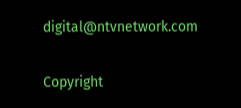digital@ntvnetwork.com

Copyright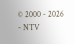© 2000 - 2026 - NTV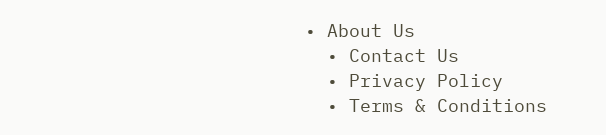• About Us
  • Contact Us
  • Privacy Policy
  • Terms & Conditions